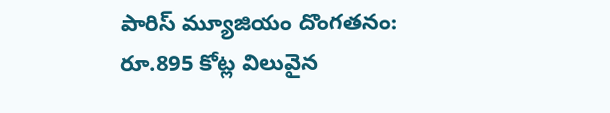పారిస్ మ్యూజియం దొంగతనం: రూ.895 కోట్ల విలువైన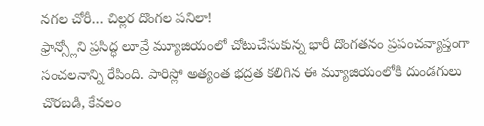నగల చోరీ… చిల్లర దొంగల పనిలా!
ఫ్రాన్స్లోని ప్రసిద్ధ లూవ్రే మ్యూజియంలో చోటుచేసుకున్న భారీ దొంగతనం ప్రపంచవ్యాప్తంగా సంచలనాన్ని రేపింది. పారిస్లో అత్యంత భద్రత కలిగిన ఈ మ్యూజియంలోకి దుండగులు చొరబడి, కేవలం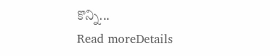కొన్ని...
Read moreDetails